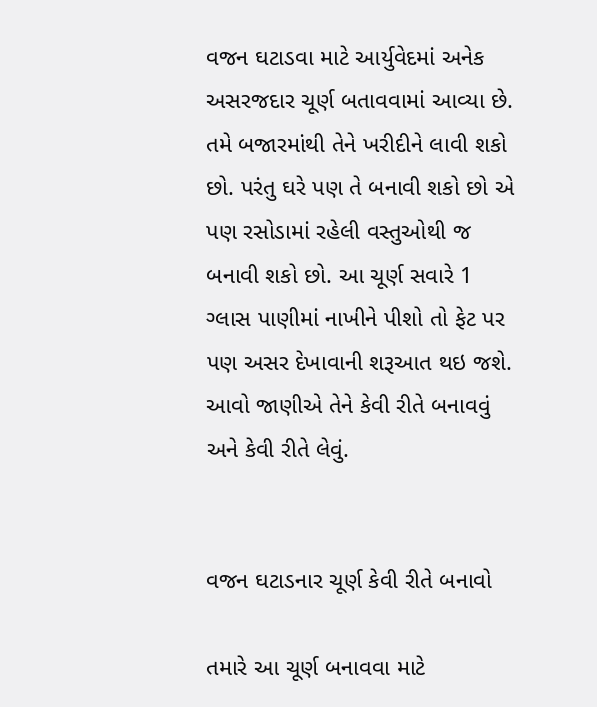વજન ઘટાડવા માટે આર્યુવેદમાં અનેક અસરજદાર ચૂર્ણ બતાવવામાં આવ્યા છે. તમે બજારમાંથી તેને ખરીદીને લાવી શકો છો. પરંતુ ઘરે પણ તે બનાવી શકો છો એ પણ રસોડામાં રહેલી વસ્તુઓથી જ બનાવી શકો છો. આ ચૂર્ણ સવારે 1 ગ્લાસ પાણીમાં નાખીને પીશો તો ફેટ પર પણ અસર દેખાવાની શરૂઆત થઇ જશે. આવો જાણીએ તેને કેવી રીતે બનાવવું અને કેવી રીતે લેવું.


વજન ઘટાડનાર ચૂર્ણ કેવી રીતે બનાવો

તમારે આ ચૂર્ણ બનાવવા માટે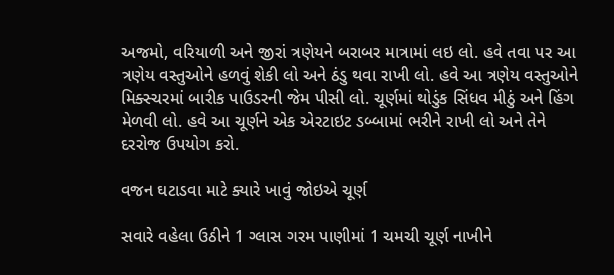અજમો, વરિયાળી અને જીરાં ત્રણેયને બરાબર માત્રામાં લઇ લો. હવે તવા પર આ ત્રણેય વસ્તુઓને હળવું શેકી લો અને ઠંડુ થવા રાખી લો. હવે આ ત્રણેય વસ્તુઓને મિક્સ્ચરમાં બારીક પાઉડરની જેમ પીસી લો. ચૂર્ણમાં થોડુંક સિંધવ મીઠું અને હિંગ મેળવી લો. હવે આ ચૂર્ણને એક એરટાઇટ ડબ્બામાં ભરીને રાખી લો અને તેને દરરોજ ઉપયોગ કરો.

વજન ઘટાડવા માટે ક્યારે ખાવું જોઇએ ચૂર્ણ

સવારે વહેલા ઉઠીને 1 ગ્લાસ ગરમ પાણીમાં 1 ચમચી ચૂર્ણ નાખીને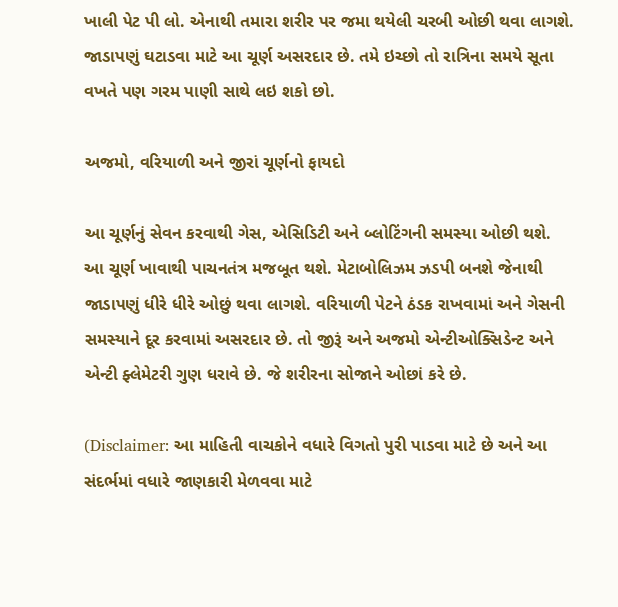ખાલી પેટ પી લો. એનાથી તમારા શરીર પર જમા થયેલી ચરબી ઓછી થવા લાગશે. જાડાપણું ઘટાડવા માટે આ ચૂર્ણ અસરદાર છે. તમે ઇચ્છો તો રાત્રિના સમયે સૂતા વખતે પણ ગરમ પાણી સાથે લઇ શકો છો.

અજમો, વરિયાળી અને જીરાં ચૂર્ણનો ફાયદો

આ ચૂર્ણનું સેવન કરવાથી ગેસ, એસિડિટી અને બ્લોટિંગની સમસ્યા ઓછી થશે. આ ચૂર્ણ ખાવાથી પાચનતંત્ર મજબૂત થશે. મેટાબોલિઝમ ઝડપી બનશે જેનાથી જાડાપણું ધીરે ધીરે ઓછું થવા લાગશે. વરિયાળી પેટને ઠંડક રાખવામાં અને ગેસની સમસ્યાને દૂર કરવામાં અસરદાર છે. તો જીરૂં અને અજમો એન્ટીઓક્સિડેન્ટ અને એન્ટી ફ્લેમેટરી ગુણ ધરાવે છે. જે શરીરના સોજાને ઓછાં કરે છે.

(Disclaimer: આ માહિતી વાચકોને વધારે વિગતો પુરી પાડવા માટે છે અને આ સંદર્ભમાં વધારે જાણકારી મેળવવા માટે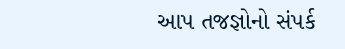આપ તજજ્ઞોનો સંપર્ક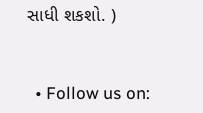સાધી શકશો. )


  • Follow us on: